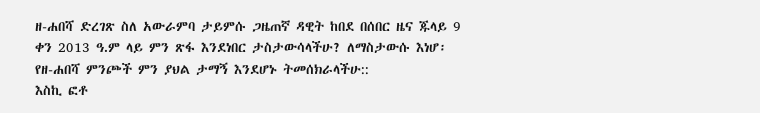ዘ-ሐበሻ ድረገጽ ስለ አውራምባ ታይምሱ ጋዜጠኛ ዳዊት ከበደ በሰበር ዜና ጁላይ 9 ቀን 2013 ዓ.ም ላይ ምን ጽፋ እንደነበር ታስታውሳላችሁ? ለማስታውሱ እነሆ፡ የዘ-ሐበሻ ምንጮች ምን ያህል ታማኝ እንደሆኑ ትመሰክራላችሁ::
እስኪ ፎቶ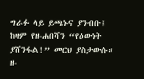ግራፉ ላይ ይጫኑና ያንብቡ፤ ከዛም የዘ-ሐበሻን “የዕውነት ያሸንፋል!” መርህ ያስታውሱ።
ዘ-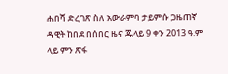ሐበሻ ድረገጽ ስለ አውራምባ ታይምሱ ጋዜጠኛ ዳዊት ከበደ በሰበር ዜና ጁላይ 9 ቀን 2013 ዓ.ም ላይ ምን ጽፋ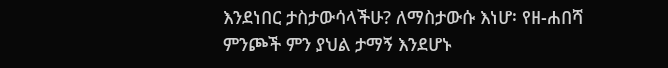እንደነበር ታስታውሳላችሁ? ለማስታውሱ እነሆ፡ የዘ-ሐበሻ ምንጮች ምን ያህል ታማኝ እንደሆኑ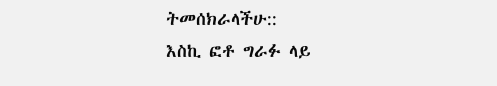ትመሰክራላችሁ::
እስኪ ፎቶ ግራፉ ላይ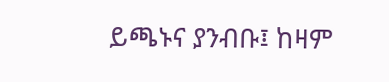ይጫኑና ያንብቡ፤ ከዛም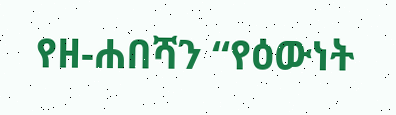የዘ-ሐበሻን “የዕውነት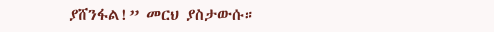ያሸንፋል!” መርህ ያስታውሱ።